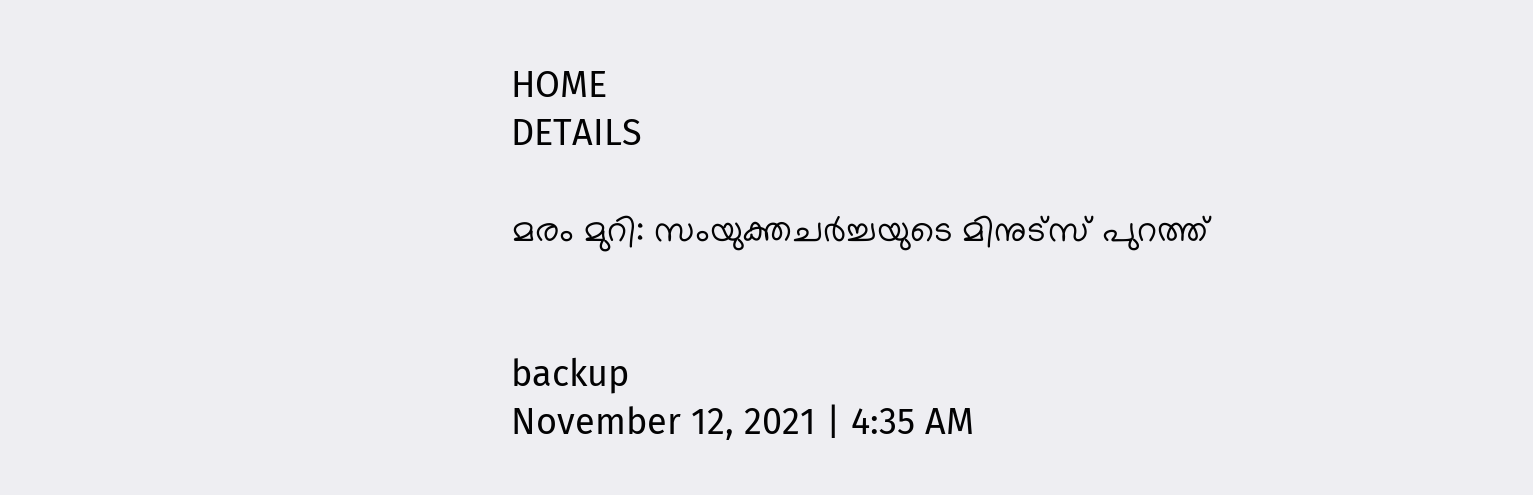HOME
DETAILS

മരം മുറി: സംയുക്തചർച്ചയുടെ മിനുട്സ് പുറത്ത്


backup
November 12, 2021 | 4:35 AM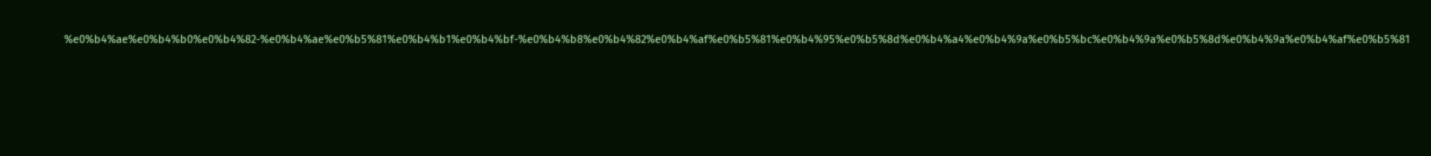%e0%b4%ae%e0%b4%b0%e0%b4%82-%e0%b4%ae%e0%b5%81%e0%b4%b1%e0%b4%bf-%e0%b4%b8%e0%b4%82%e0%b4%af%e0%b5%81%e0%b4%95%e0%b5%8d%e0%b4%a4%e0%b4%9a%e0%b5%bc%e0%b4%9a%e0%b5%8d%e0%b4%9a%e0%b4%af%e0%b5%81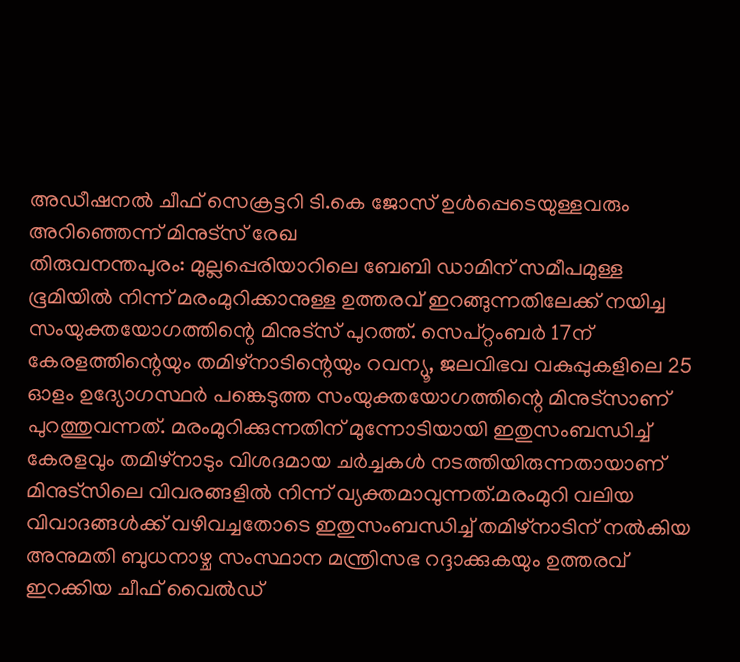അഡീഷനൽ ചീഫ് സെക്രട്ടറി ടി.കെ ജോസ് ഉൾപ്പെടെയുള്ളവരും അറിഞ്ഞെന്ന് മിനുട്സ് രേഖ
തിരുവനന്തപുരം: മുല്ലപ്പെരിയാറിലെ ബേബി ഡാമിന് സമീപമുള്ള ഭൂമിയിൽ നിന്ന് മരംമുറിക്കാനുള്ള ഉത്തരവ് ഇറങ്ങുന്നതിലേക്ക് നയിച്ച സംയുക്തയോഗത്തിന്റെ മിനുട്സ് പുറത്ത്. സെപ്റ്റംബർ 17ന് കേരളത്തിന്റെയും തമിഴ്നാടിന്റെയും റവന്യൂ, ജലവിഭവ വകുപ്പുകളിലെ 25 ഓളം ഉദ്യോഗസ്ഥർ പങ്കെടുത്ത സംയുക്തയോഗത്തിന്റെ മിനുട്സാണ് പുറത്തുവന്നത്. മരംമുറിക്കുന്നതിന് മുന്നോടിയായി ഇതുസംബന്ധിച്ച് കേരളവും തമിഴ്നാടും വിശദമായ ചർച്ചകൾ നടത്തിയിരുന്നതായാണ് മിനുട്സിലെ വിവരങ്ങളിൽ നിന്ന് വ്യക്തമാവുന്നത്.മരംമുറി വലിയ വിവാദങ്ങൾക്ക് വഴിവച്ചതോടെ ഇതുസംബന്ധിച്ച് തമിഴ്നാടിന് നൽകിയ അനുമതി ബുധനാഴ്ച സംസ്ഥാന മന്ത്രിസഭ റദ്ദാക്കുകയും ഉത്തരവ് ഇറക്കിയ ചീഫ് വൈൽഡ്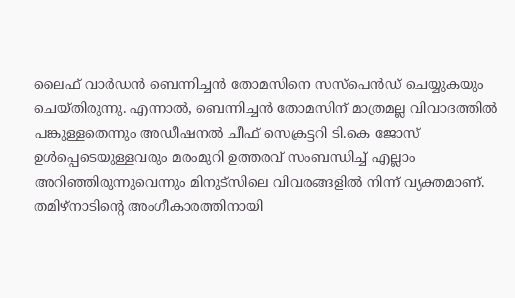ലൈഫ് വാർഡൻ ബെന്നിച്ചൻ തോമസിനെ സസ്പെൻഡ് ചെയ്യുകയും ചെയ്തിരുന്നു. എന്നാൽ, ബെന്നിച്ചൻ തോമസിന് മാത്രമല്ല വിവാദത്തിൽ പങ്കുള്ളതെന്നും അഡീഷനൽ ചീഫ് സെക്രട്ടറി ടി.കെ ജോസ് ഉൾപ്പെടെയുള്ളവരും മരംമുറി ഉത്തരവ് സംബന്ധിച്ച് എല്ലാം അറിഞ്ഞിരുന്നുവെന്നും മിനുട്സിലെ വിവരങ്ങളിൽ നിന്ന് വ്യക്തമാണ്. തമിഴ്നാടിന്റെ അംഗീകാരത്തിനായി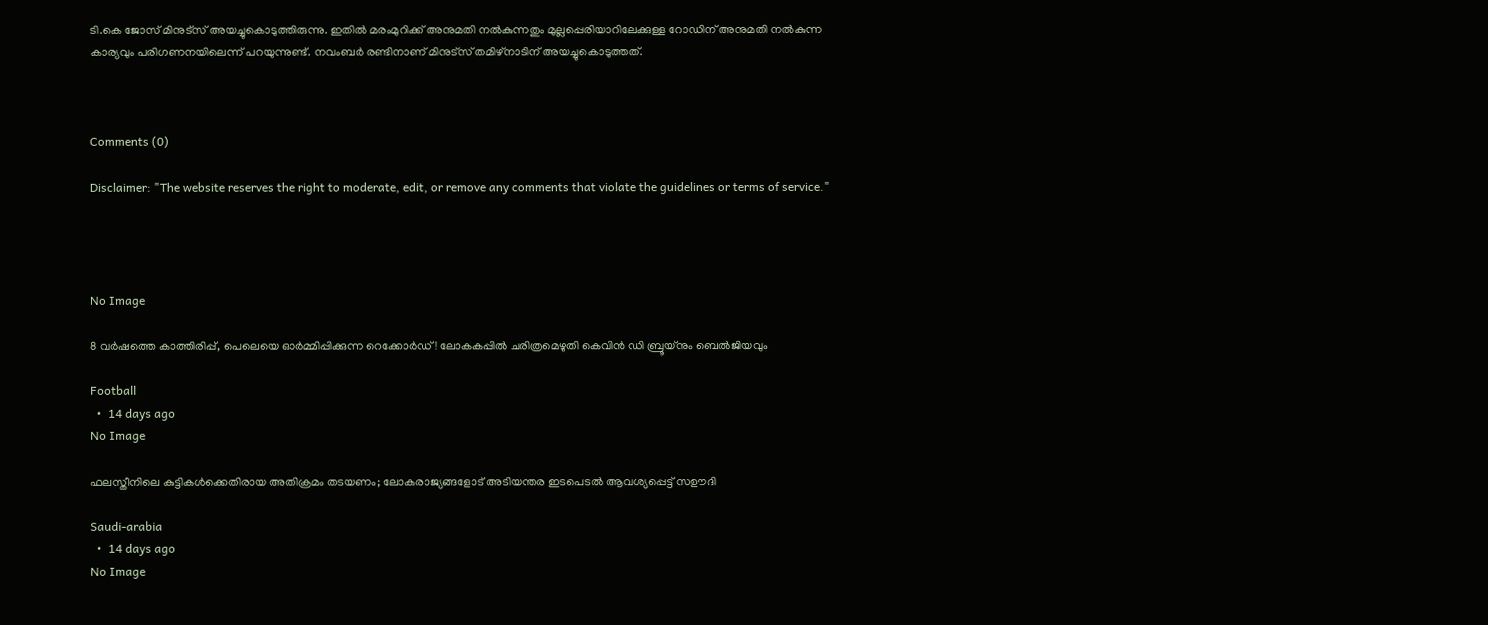ടി.കെ ജോസ് മിനുട്സ് അയച്ചുകൊടുത്തിരുന്നു. ഇതിൽ മരംമുറിക്ക് അനുമതി നൽകുന്നതും മുല്ലപ്പെരിയാറിലേക്കുള്ള റോഡിന് അനുമതി നൽകുന്ന കാര്യവും പരിഗണനയിലെന്ന് പറയുന്നുണ്ട്. നവംബർ രണ്ടിനാണ് മിനുട്സ് തമിഴ്നാടിന് അയച്ചുകൊടുത്തത്.



Comments (0)

Disclaimer: "The website reserves the right to moderate, edit, or remove any comments that violate the guidelines or terms of service."




No Image

8 വർഷത്തെ കാത്തിരിപ്പ്, പെലെയെ ഓർമ്മിപ്പിക്കുന്ന റെക്കോർഡ്! ലോകകപ്പിൽ ചരിത്രമെഴുതി കെവിൻ ഡി ബ്രൂയ്നും ബെൽജിയവും

Football
  •  14 days ago
No Image

ഫലസ്തീനിലെ കുട്ടികൾക്കെതിരായ അതിക്രമം തടയണം; ലോകരാജ്യങ്ങളോട് അടിയന്തര ഇടപെടൽ ആവശ്യപ്പെട്ട് സഊദി

Saudi-arabia
  •  14 days ago
No Image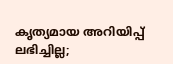കൃത്യമായ അറിയിപ്പ് ലഭിച്ചില്ല;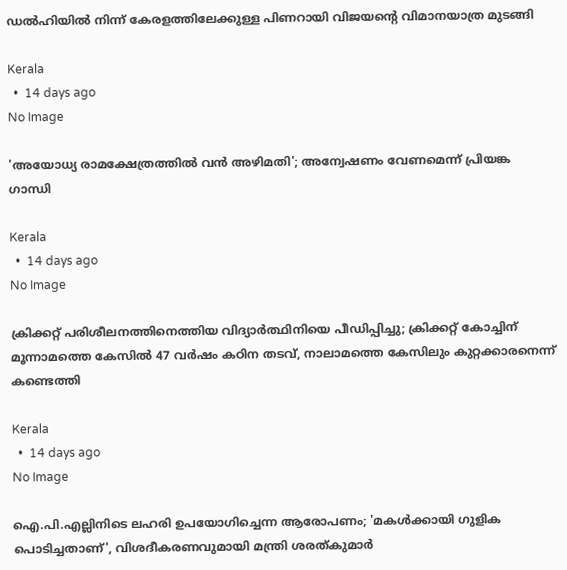ഡല്‍ഹിയില്‍ നിന്ന് കേരളത്തിലേക്കുള്ള പിണറായി വിജയന്റെ വിമാനയാത്ര മുടങ്ങി

Kerala
  •  14 days ago
No Image

'അയോധ്യ രാമക്ഷേത്രത്തില്‍ വന്‍ അഴിമതി'; അന്വേഷണം വേണമെന്ന് പ്രിയങ്ക ഗാന്ധി

Kerala
  •  14 days ago
No Image

ക്രിക്കറ്റ് പരിശീലനത്തിനെത്തിയ വിദ്യാര്‍ത്ഥിനിയെ പീഡിപ്പിച്ചു; ക്രിക്കറ്റ് കോച്ചിന് മൂന്നാമത്തെ കേസില്‍ 47 വര്‍ഷം കഠിന തടവ്, നാലാമത്തെ കേസിലും കുറ്റക്കാരനെന്ന് കണ്ടെത്തി

Kerala
  •  14 days ago
No Image

ഐ.പി.എല്ലിനിടെ ലഹരി ഉപയോഗിച്ചെന്ന ആരോപണം; 'മകള്‍ക്കായി ഗുളിക പൊടിച്ചതാണ്', വിശദീകരണവുമായി മന്ത്രി ശരത്കുമാര്‍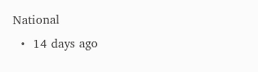National
  •  14 days ago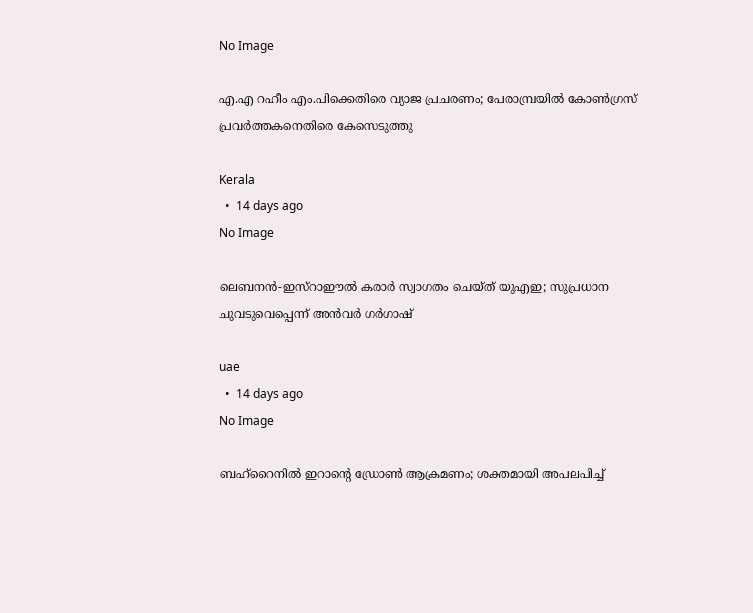No Image

എ.എ റഹീം എം.പിക്കെതിരെ വ്യാജ പ്രചരണം; പേരാമ്പ്രയില്‍ കോണ്‍ഗ്രസ് പ്രവര്‍ത്തകനെതിരെ കേസെടുത്തു

Kerala
  •  14 days ago
No Image

ലെബനൻ-ഇസ്റാഈൽ കരാർ സ്വാഗതം ചെയ്ത് യുഎഇ; സുപ്രധാന ചുവടുവെപ്പെന്ന് അൻവർ ഗർഗാഷ്

uae
  •  14 days ago
No Image

ബഹ്‌റൈനിൽ ഇറാന്റെ ഡ്രോൺ ആക്രമണം; ശക്തമായി അപലപിച്ച്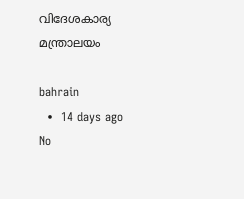വിദേശകാര്യ മന്ത്രാലയം

bahrain
  •  14 days ago
No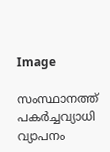Image

സംസ്ഥാനത്ത് പകര്‍ച്ചവ്യാധി വ്യാപനം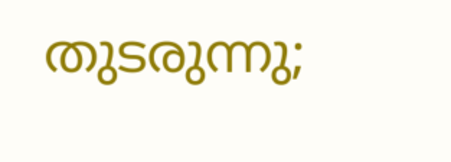തുടരുന്നു;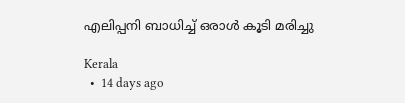എലിപ്പനി ബാധിച്ച് ഒരാള്‍ കൂടി മരിച്ചു

Kerala
  •  14 days ago